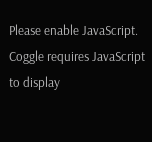Please enable JavaScript.
Coggle requires JavaScript to display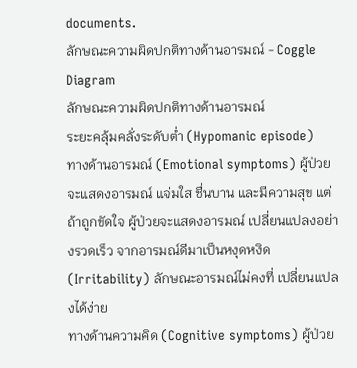documents.
ลักษณะความผิดปกติทางด้านอารมณ์ - Coggle Diagram
ลักษณะความผิดปกติทางด้านอารมณ์
ระยะคลุ้มคลั่งระดับต่ำ (Hypomanic episode)
ทางด้านอารมณ์ (Emotional symptoms) ผู้ป่วยจะแสดงอารมณ์ แจ่มใส ชื่นบาน และมีความสุข แต่ถ้าถูกขัดใจ ผู้ป่วยจะแสดงอารมณ์ เปลี่ยนแปลงอย่างรวดเร็ว จากอารมณ์ดีมาเป็นหงุดหงิด (Irritability) ลักษณะอารมณ์ไม่คงที่ เปลี่ยนแปลงได้ง่าย
ทางด้านความคิด (Cognitive symptoms) ผู้ป่วย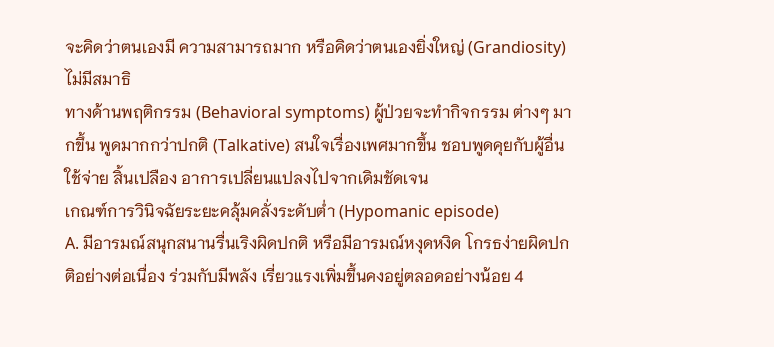จะคิดว่าตนเองมี ความสามารถมาก หรือคิดว่าตนเองยิ่งใหญ่ (Grandiosity) ไม่มีสมาธิ
ทางด้านพฤติกรรม (Behavioral symptoms) ผู้ป่วยจะทำกิจกรรม ต่างๆ มากขึ้น พูดมากกว่าปกติ (Talkative) สนใจเรื่องเพศมากขึ้น ชอบพูดคุยกับผู้อื่น ใช้จ่าย สิ้นเปลือง อาการเปลี่ยนแปลงไปจากเดิมชัดเจน
เกณฑ์การวินิจฉัยระยะคลุ้มคลั่งระดับต่ำ (Hypomanic episode)
A. มีอารมณ์สนุกสนานรื่นเริงผิดปกติ หรือมีอารมณ์หงุดหงิด โกรธง่ายผิดปกติอย่างต่อเนื่อง ร่วมกับมีพลัง เรี่ยวแรงเพิ่มขึ้นคงอยู่ตลอดอย่างน้อย 4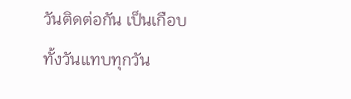วันติดต่อกัน เป็นเกือบทั้งวันแทบทุกวัน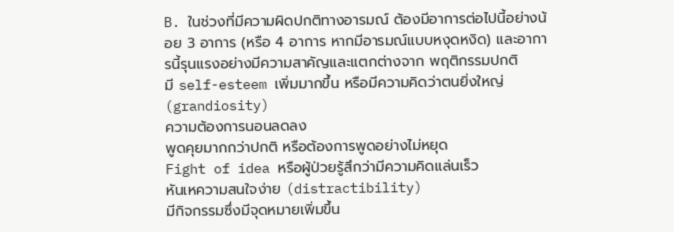B. ในช่วงที่มีความผิดปกติทางอารมณ์ ต้องมีอาการต่อไปนี้อย่างน้อย 3 อาการ (หรือ 4 อาการ หากมีอารมณ์แบบหงุดหงิด) และอาการนี้รุนแรงอย่างมีความสาคัญและแตกต่างจาก พฤติกรรมปกติ
มี self-esteem เพิ่มมากขึ้น หรือมีความคิดว่าตนยิ่งใหญ่ (grandiosity)
ความต้องการนอนลดลง
พูดคุยมากกว่าปกติ หรือต้องการพูดอย่างไม่หยุด
Fight of idea หรือผู้ป่วยรู้สึกว่ามีความคิดแล่นเร็ว
หันเหความสนใจง่าย (distractibility)
มีกิจกรรมซึ่งมีจุดหมายเพิ่มขึ้น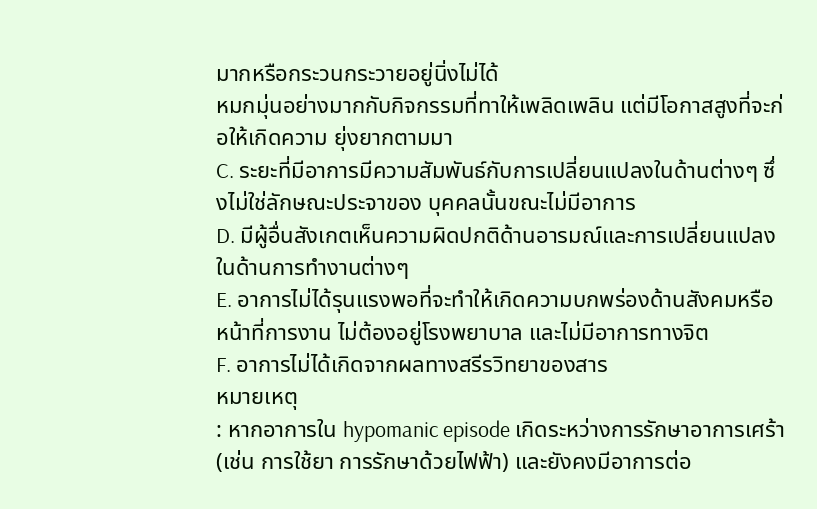มากหรือกระวนกระวายอยู่นิ่งไม่ได้
หมกมุ่นอย่างมากกับกิจกรรมที่ทาให้เพลิดเพลิน แต่มีโอกาสสูงที่จะก่อให้เกิดความ ยุ่งยากตามมา
C. ระยะที่มีอาการมีความสัมพันธ์กับการเปลี่ยนแปลงในด้านต่างๆ ซึ่งไม่ใช่ลักษณะประจาของ บุคคลนั้นขณะไม่มีอาการ
D. มีผู้อื่นสังเกตเห็นความผิดปกติด้านอารมณ์และการเปลี่ยนแปลงในด้านการทำงานต่างๆ
E. อาการไม่ได้รุนแรงพอที่จะทำให้เกิดความบกพร่องด้านสังคมหรือหน้าที่การงาน ไม่ต้องอยู่โรงพยาบาล และไม่มีอาการทางจิต
F. อาการไม่ได้เกิดจากผลทางสรีรวิทยาของสาร
หมายเหตุ
: หากอาการใน hypomanic episode เกิดระหว่างการรักษาอาการเศร้า (เช่น การใช้ยา การรักษาด้วยไฟฟ้า) และยังคงมีอาการต่อ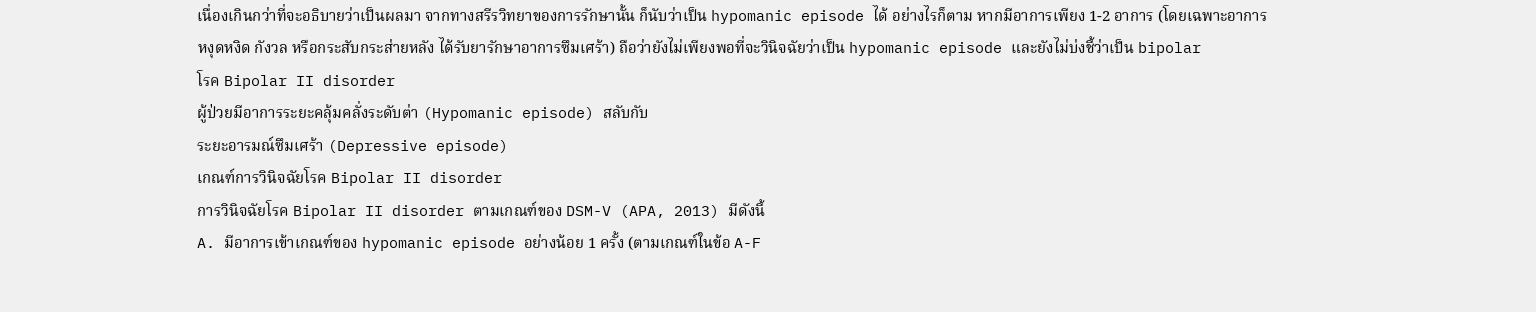เนื่องเกินกว่าที่จะอธิบายว่าเป็นผลมา จากทางสรีรวิทยาของการรักษานั้น ก็นับว่าเป็น hypomanic episode ได้ อย่างไรก็ตาม หากมีอาการเพียง 1-2 อาการ (โดยเฉพาะอาการหงุดหงิด กังวล หรือกระสับกระส่ายหลัง ได้รับยารักษาอาการซึมเศร้า) ถือว่ายังไม่เพียงพอที่จะวินิจฉัยว่าเป็น hypomanic episode และยังไม่บ่งชี้ว่าเป็น bipolar
โรค Bipolar II disorder
ผู้ป่วยมีอาการระยะคลุ้มคลั่งระดับต่า (Hypomanic episode) สลับกับ
ระยะอารมณ์ซึมเศร้า (Depressive episode)
เกณฑ์การวินิจฉัยโรค Bipolar II disorder
การวินิจฉัยโรค Bipolar II disorder ตามเกณฑ์ของ DSM-V (APA, 2013) มีดังนี้
A. มีอาการเข้าเกณฑ์ของ hypomanic episode อย่างน้อย 1 ครั้ง (ตามเกณฑ์ในข้อ A-F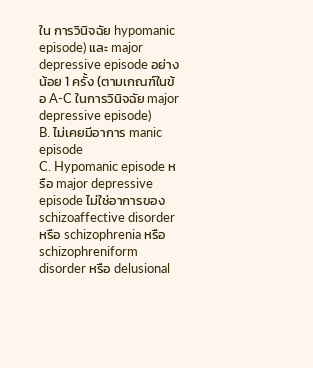ใน การวินิจฉัย hypomanic episode) และ major depressive episode อย่างน้อย 1 ครั้ง (ตามเกณฑ์ในข้อ A-C ในการวินิจฉัย major depressive episode)
B. ไม่เคยมีอาการ manic episode
C. Hypomanic episode หรือ major depressive episode ไม่ใช่อาการของ schizoaffective disorder หรือ schizophrenia หรือ schizophreniform disorder หรือ delusional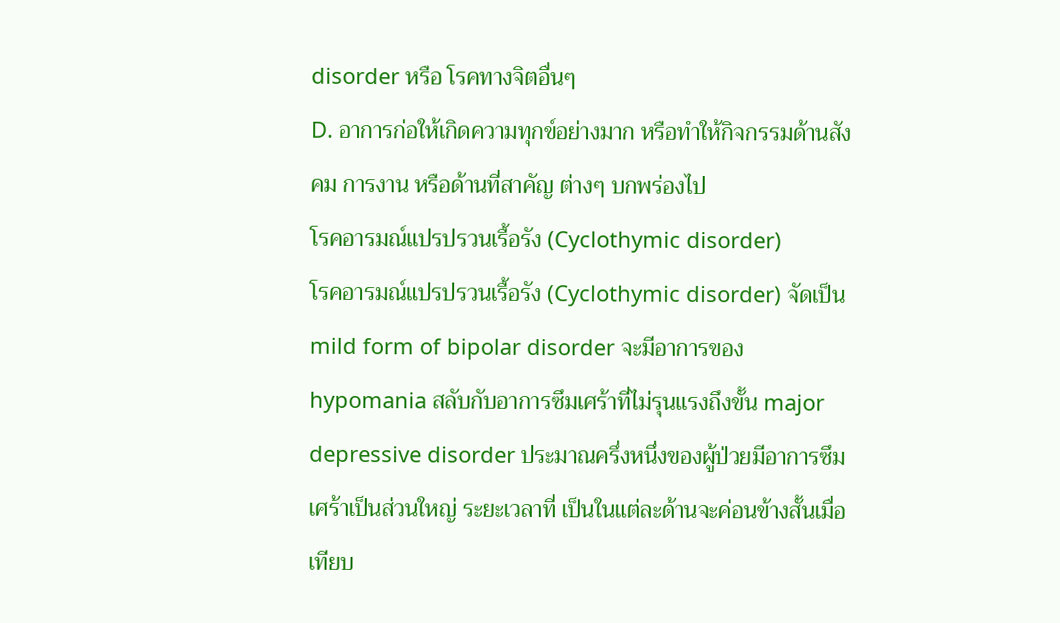disorder หรือ โรคทางจิตอื่นๆ
D. อาการก่อให้เกิดความทุกข์อย่างมาก หรือทำให้กิจกรรมด้านสังคม การงาน หรือด้านที่สาคัญ ต่างๆ บกพร่องไป
โรคอารมณ์แปรปรวนเรื้อรัง (Cyclothymic disorder)
โรคอารมณ์แปรปรวนเรื้อรัง (Cyclothymic disorder) จัดเป็น mild form of bipolar disorder จะมีอาการของ hypomania สลับกับอาการซึมเศร้าที่ไม่รุนแรงถึงขั้น major depressive disorder ประมาณครึ่งหนึ่งของผู้ป่วยมีอาการซึมเศร้าเป็นส่วนใหญ่ ระยะเวลาที่ เป็นในแต่ละด้านจะค่อนข้างสั้นเมื่อเทียบ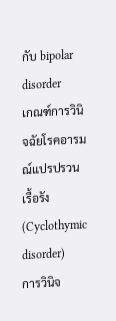กับ bipolar disorder
เกณฑ์การวินิจฉัยโรคอารมณ์แปรปรวนเรื้อรัง (Cyclothymic disorder)
การวินิจ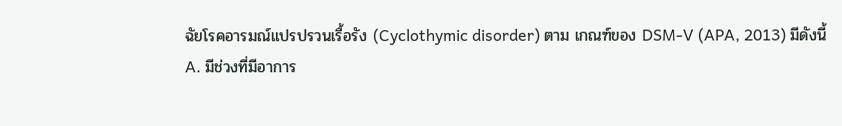ฉัยโรคอารมณ์แปรปรวนเรื้อรัง (Cyclothymic disorder) ตาม เกณฑ์ของ DSM-V (APA, 2013) มีดังนี้
A. มีช่วงที่มีอาการ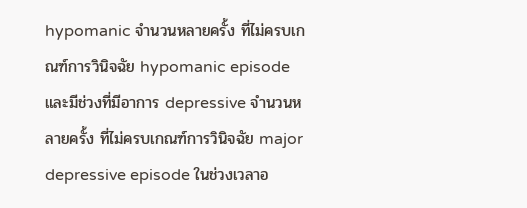hypomanic จำนวนหลายครั้ง ที่ไม่ครบเกณฑ์การวินิจฉัย hypomanic episode และมีช่วงที่มีอาการ depressive จำนวนหลายครั้ง ที่ไม่ครบเกณฑ์การวินิจฉัย major depressive episode ในช่วงเวลาอ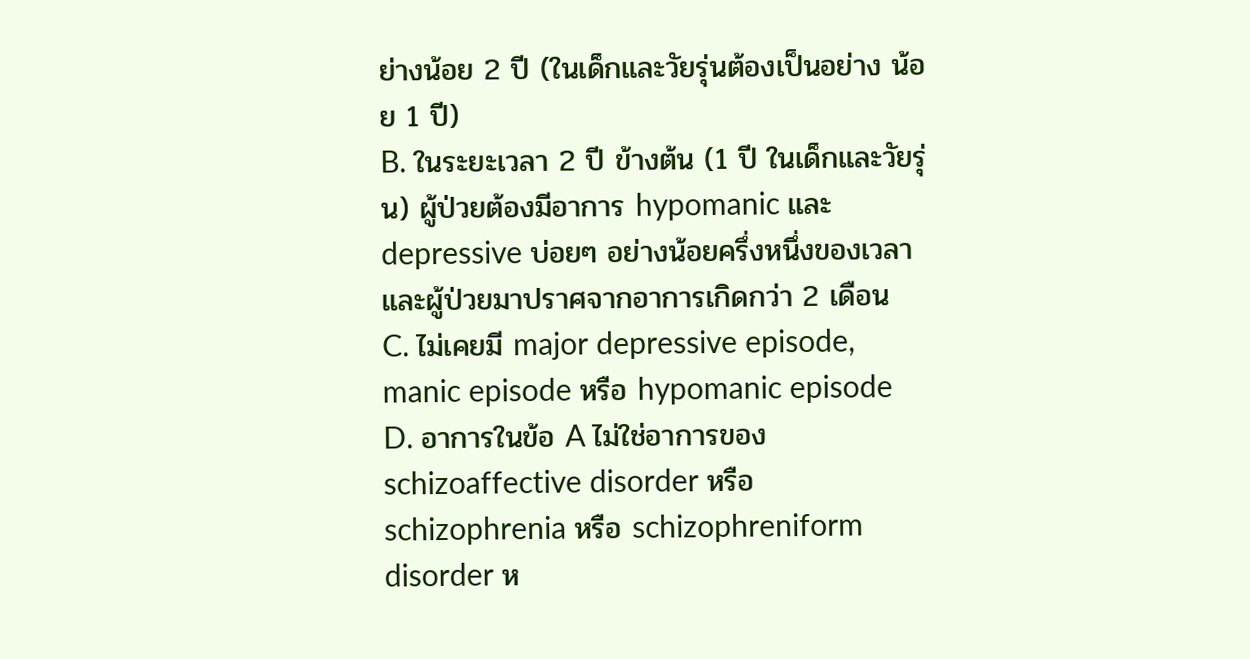ย่างน้อย 2 ปี (ในเด็กและวัยรุ่นต้องเป็นอย่าง น้อย 1 ปี)
B. ในระยะเวลา 2 ปี ข้างต้น (1 ปี ในเด็กและวัยรุ่น) ผู้ป่วยต้องมีอาการ hypomanic และ depressive บ่อยๆ อย่างน้อยครึ่งหนึ่งของเวลา และผู้ป่วยมาปราศจากอาการเกิดกว่า 2 เดือน
C. ไม่เคยมี major depressive episode, manic episode หรือ hypomanic episode
D. อาการในข้อ A ไม่ใช่อาการของ schizoaffective disorder หรือ schizophrenia หรือ schizophreniform disorder ห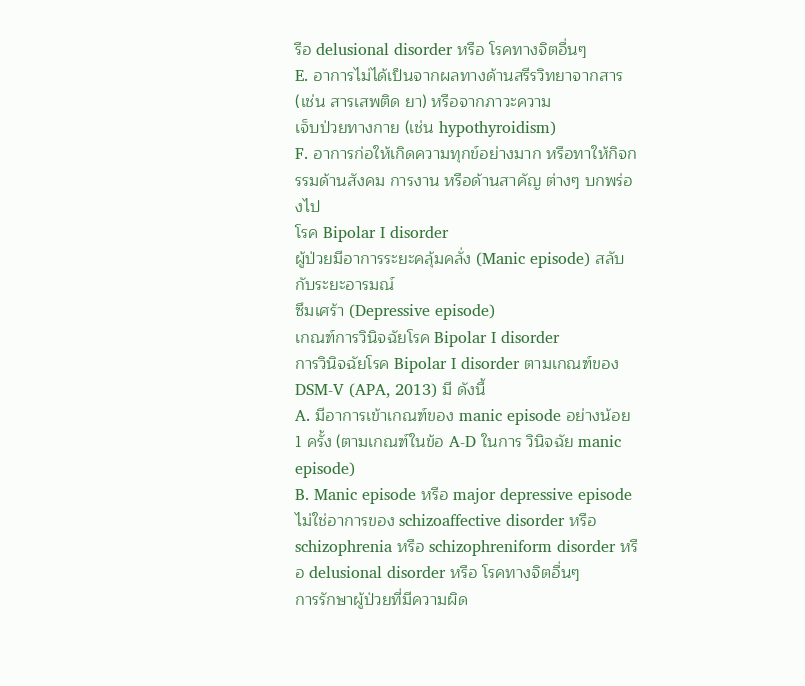รือ delusional disorder หรือ โรคทางจิตอื่นๆ
E. อาการไม่ได้เป็นจากผลทางด้านสรีรวิทยาจากสาร (เช่น สารเสพติด ยา) หรือจากภาวะความ
เจ็บป่วยทางกาย (เช่น hypothyroidism)
F. อาการก่อให้เกิดความทุกข์อย่างมาก หรือทาให้กิจกรรมด้านสังคม การงาน หรือด้านสาคัญ ต่างๆ บกพร่องไป
โรค Bipolar I disorder
ผู้ป่วยมีอาการระยะคลุ้มคลั่ง (Manic episode) สลับกับระยะอารมณ์
ซึมเศร้า (Depressive episode)
เกณฑ์การวินิจฉัยโรค Bipolar I disorder
การวินิจฉัยโรค Bipolar I disorder ตามเกณฑ์ของ DSM-V (APA, 2013) มี ดังนี้
A. มีอาการเข้าเกณฑ์ของ manic episode อย่างน้อย 1 ครั้ง (ตามเกณฑ์ในข้อ A-D ในการ วินิจฉัย manic episode)
B. Manic episode หรือ major depressive episode ไม่ใช่อาการของ schizoaffective disorder หรือ schizophrenia หรือ schizophreniform disorder หรือ delusional disorder หรือ โรคทางจิตอื่นๆ
การรักษาผู้ป่วยที่มีความผิด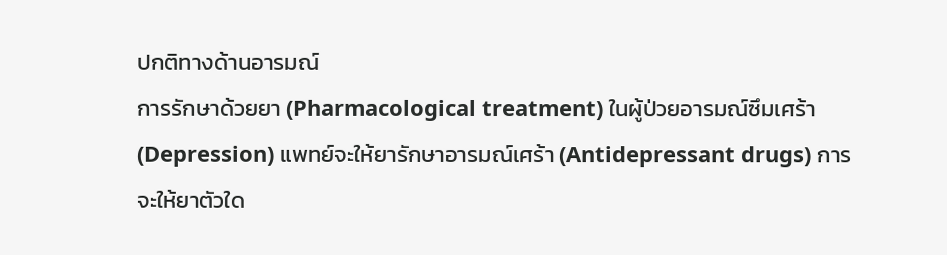ปกติทางด้านอารมณ์
การรักษาด้วยยา (Pharmacological treatment) ในผู้ป่วยอารมณ์ซึมเศร้า (Depression) แพทย์จะให้ยารักษาอารมณ์เศร้า (Antidepressant drugs) การจะให้ยาตัวใด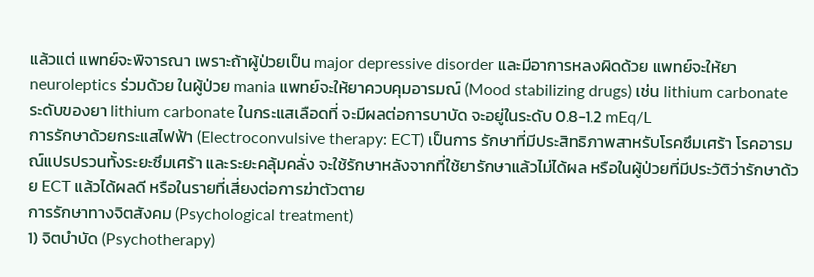แล้วแต่ แพทย์จะพิจารณา เพราะถ้าผู้ป่วยเป็น major depressive disorder และมีอาการหลงผิดด้วย แพทย์จะให้ยา neuroleptics ร่วมด้วย ในผู้ป่วย mania แพทย์จะให้ยาควบคุมอารมณ์ (Mood stabilizing drugs) เช่น lithium carbonate ระดับของยา lithium carbonate ในกระแสเลือดที่ จะมีผลต่อการบาบัด จะอยู่ในระดับ 0.8-1.2 mEq/L
การรักษาด้วยกระแสไฟฟ้า (Electroconvulsive therapy: ECT) เป็นการ รักษาที่มีประสิทธิภาพสาหรับโรคซึมเศร้า โรคอารมณ์แปรปรวนทั้งระยะซึมเศร้า และระยะคลุ้มคลั่ง จะใช้รักษาหลังจากที่ใช้ยารักษาแล้วไม่ได้ผล หรือในผู้ป่วยที่มีประวัติว่ารักษาด้วย ECT แล้วได้ผลดี หรือในรายที่เสี่ยงต่อการฆ่าตัวตาย
การรักษาทางจิตสังคม (Psychological treatment)
1) จิตบำบัด (Psychotherapy)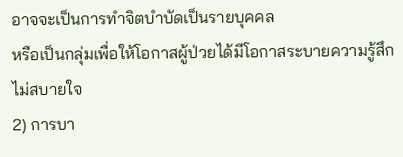อาจจะเป็นการทำจิตบำบัดเป็นรายบุคคล
หรือเป็นกลุ่มเพื่อให้โอกาสผู้ป่วยได้มีโอกาสระบายความรู้สึกไม่สบายใจ
2) การบา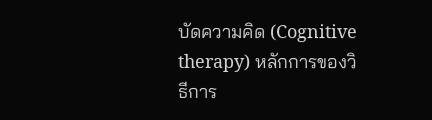บัดความคิด (Cognitive therapy) หลักการของวิธีการ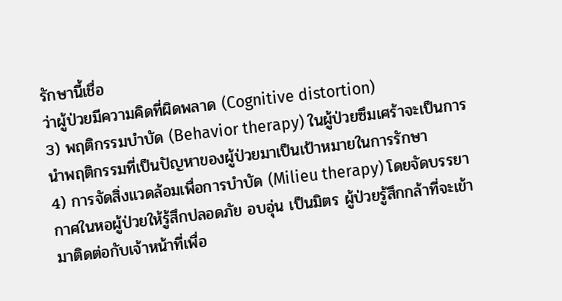รักษานี้เชื่อ
ว่าผู้ป่วยมีความคิดที่ผิดพลาด (Cognitive distortion)
3) พฤติกรรมบำบัด (Behavior therapy) ในผู้ป่วยซึมเศร้าจะเป็นการนำพฤติกรรมที่เป็นปัญหาของผู้ป่วยมาเป็นเป้าหมายในการรักษา
4) การจัดสิ่งแวดล้อมเพื่อการบำบัด (Milieu therapy) โดยจัดบรรยากาศในหอผู้ป่วยให้รู้สึกปลอดภัย อบอุ่น เป็นมิตร ผู้ป่วยรู้สึกกล้าที่จะเข้ามาติดต่อกับเจ้าหน้าที่เพื่อ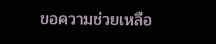ขอความช่วยเหลือ